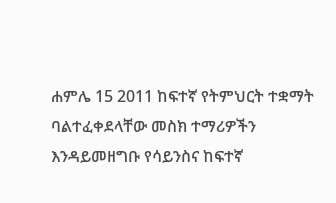ሐምሌ 15 2011 ከፍተኛ የትምህርት ተቋማት ባልተፈቀደላቸው መስክ ተማሪዎችን እንዳይመዘግቡ የሳይንስና ከፍተኛ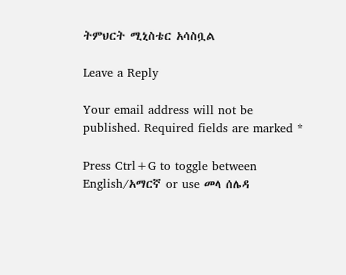ትምህርት ሚኒስቴር አሳስቧል

Leave a Reply

Your email address will not be published. Required fields are marked *

Press Ctrl+G to toggle between English/አማርኛ or use መላ ሰሌዳ